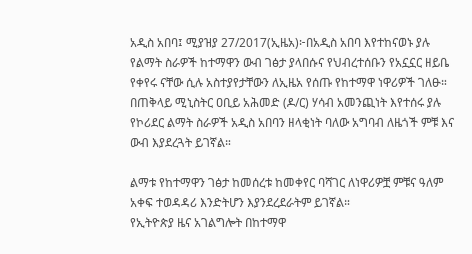አዲስ አበባ፤ ሚያዝያ 27/2017(ኢዜአ)፦በአዲስ አበባ እየተከናወኑ ያሉ የልማት ስራዎች ከተማዋን ውብ ገፅታ ያላበሱና የህብረተሰቡን የአኗኗር ዘይቤ የቀየሩ ናቸው ሲሉ አስተያየታቸውን ለኢዜአ የሰጡ የከተማዋ ነዋሪዎች ገለፁ።
በጠቅላይ ሚኒስትር ዐቢይ አሕመድ (ዶ/ር) ሃሳብ አመንጪነት እየተሰሩ ያሉ የኮሪደር ልማት ስራዎች አዲስ አበባን ዘላቂነት ባለው አግባብ ለዜጎች ምቹ እና ውብ እያደረጓት ይገኛል።

ልማቱ የከተማዋን ገፅታ ከመሰረቱ ከመቀየር ባሻገር ለነዋሪዎቿ ምቹና ዓለም አቀፍ ተወዳዳሪ እንድትሆን እያንደረደራትም ይገኛል።
የኢትዮጵያ ዜና አገልግሎት በከተማዋ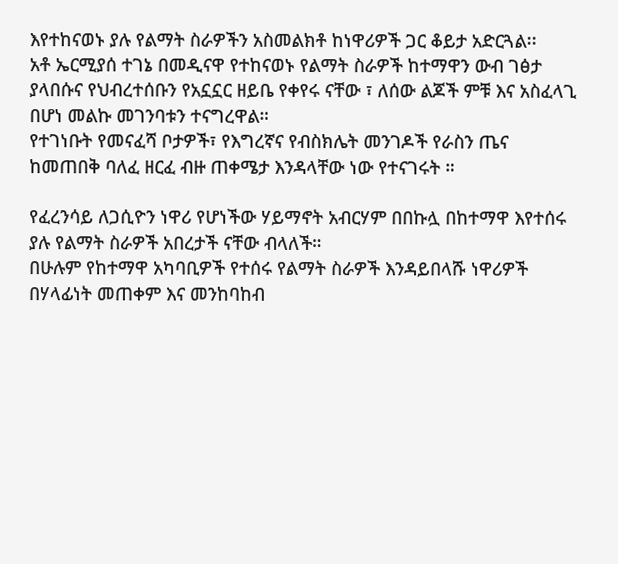እየተከናወኑ ያሉ የልማት ስራዎችን አስመልክቶ ከነዋሪዎች ጋር ቆይታ አድርጓል፡፡
አቶ ኤርሚያሰ ተገኔ በመዲናዋ የተከናወኑ የልማት ስራዎች ከተማዋን ውብ ገፅታ ያላበሱና የህብረተሰቡን የአኗኗር ዘይቤ የቀየሩ ናቸው ፣ ለሰው ልጆች ምቹ እና አስፈላጊ በሆነ መልኩ መገንባቱን ተናግረዋል።
የተገነቡት የመናፈሻ ቦታዎች፣ የእግረኛና የብስክሌት መንገዶች የራስን ጤና ከመጠበቅ ባለፈ ዘርፈ ብዙ ጠቀሜታ እንዳላቸው ነው የተናገሩት ።

የፈረንሳይ ለጋሲዮን ነዋሪ የሆነችው ሃይማኖት አብርሃም በበኩሏ በከተማዋ እየተሰሩ ያሉ የልማት ስራዎች አበረታች ናቸው ብላለች።
በሁሉም የከተማዋ አካባቢዎች የተሰሩ የልማት ስራዎች እንዳይበላሹ ነዋሪዎች በሃላፊነት መጠቀም እና መንከባከብ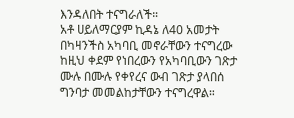እንዳለበት ተናግራለች።
አቶ ሀይለማርያም ኪዳኔ ለ40 አመታት በካዛንችስ አካባቢ መኖራቸውን ተናግረው ከዚህ ቀደም የነበረውን የአካባቢውን ገጽታ ሙሉ በሙሉ የቀየረና ውብ ገጽታ ያላበሰ ግንባታ መመልከታቸውን ተናግረዋል።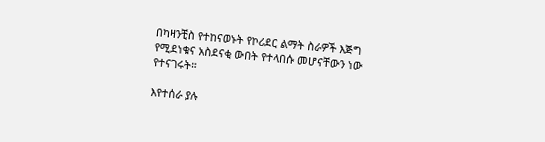በካዛንቺስ የተከናወኑት የኮሪደር ልማት ስራዎች እጅግ የሚደነቁና አስደናቂ ውበት የተላበሱ መሆናቸውን ነው የተናገሩት።

እየተሰራ ያሉ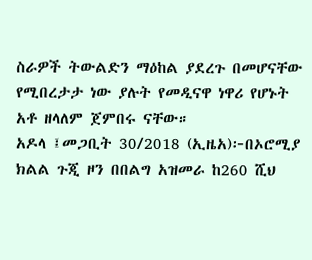ስራዎች ትውልድን ማዕከል ያደረጉ በመሆናቸው የሚበረታታ ነው ያሉት የመዲናዋ ነዋሪ የሆኑት አቶ ዘላለም ጀምበሩ ናቸው።
አዶላ ፤መጋቢት 30/2018 (ኢዜአ)፦በኦሮሚያ ክልል ጉጂ ዞን በበልግ አዝመራ ከ260 ሺህ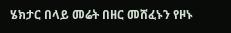ሄክታር በላይ መሬት በዘር መሸፈኑን የዞኑ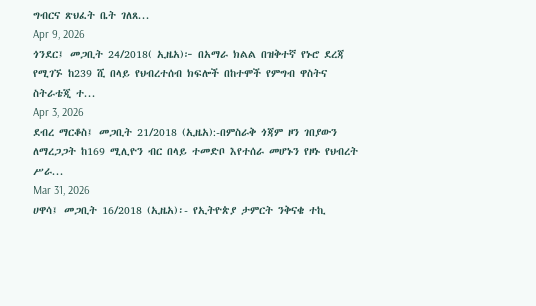ግብርና ጽህፈት ቤት ገለጸ...
Apr 9, 2026
ጎንደር፤ መጋቢት 24/2018( ኢዜአ)፦ በአማራ ክልል በዝቅተኛ የኑሮ ደረጃ የሚገኙ ከ239 ሺ በላይ የህብረተሰብ ክፍሎች በከተሞች የምግብ ዋስትና ስትራቴጂ ተ...
Apr 3, 2026
ደብረ ማርቆስ፤ መጋቢት 21/2018 (ኢዜአ):-በምስራቅ ጎጃም ዞን ገበያውን ለማረጋጋት ከ169 ሚሊዮን ብር በላይ ተመድቦ እየተሰራ መሆኑን የዞኑ የህብረት ሥራ...
Mar 31, 2026
ሀዋሳ፤ መጋቢት 16/2018 (ኢዜአ)፡- የኢትዮጵያ ታምርት ንቅናቄ ተኪ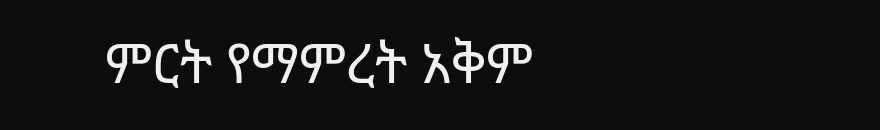ምርት የማምረት አቅም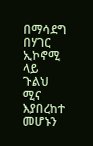በማሳደግ በሃገር ኢኮኖሚ ላይ ጉልህ ሚና እያበረከተ መሆኑን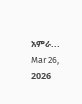አምራ...
Mar 26, 2026